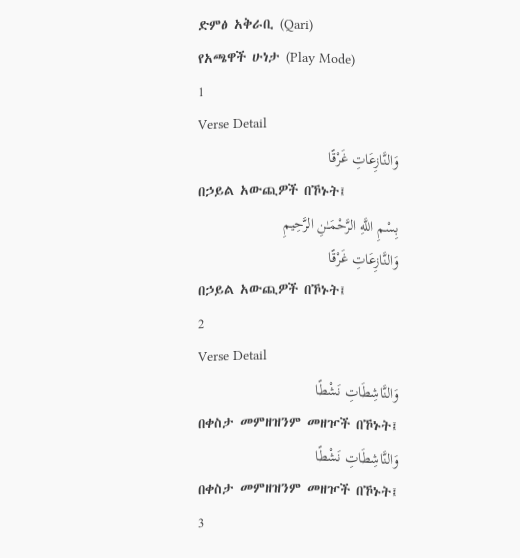ድምፅ አቅራቢ (Qari)
የአጫዋች ሁነታ (Play Mode)
1
Verse Detail
وَالنَّازِعَاتِ غَرْقًا
በኃይል አውጪዎች በኾኑት፤
بِسْمِ اللَّهِ الرَّحْمَـٰنِ الرَّحِيمِ
وَالنَّازِعَاتِ غَرْقًا
በኃይል አውጪዎች በኾኑት፤
2
Verse Detail
وَالنَّاشِطَاتِ نَشْطًا
በቀስታ መምዘዝንም መዘዦች በኾኑት፤
وَالنَّاشِطَاتِ نَشْطًا
በቀስታ መምዘዝንም መዘዦች በኾኑት፤
3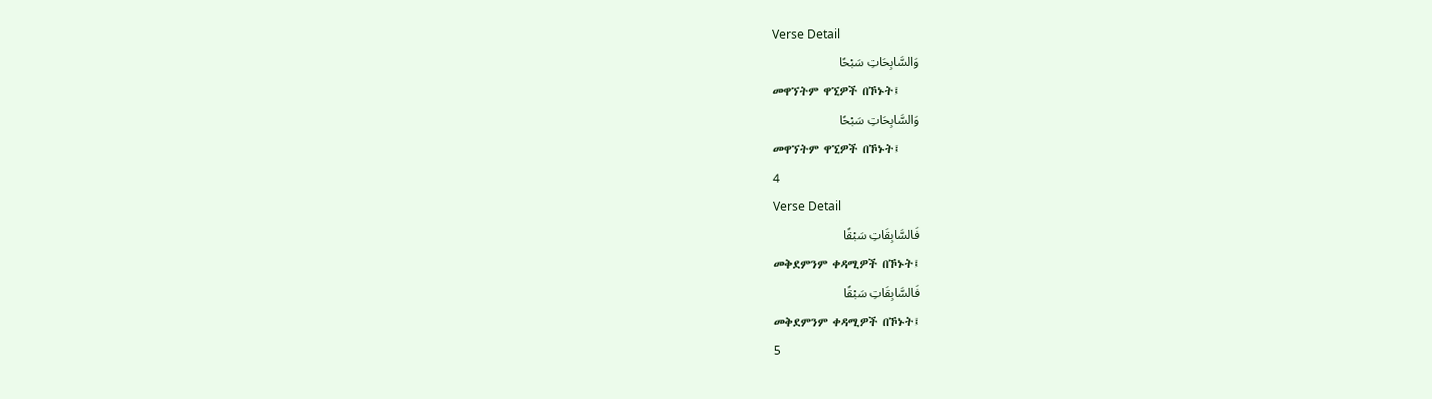Verse Detail
وَالسَّابِحَاتِ سَبْحًا
መዋኘትም ዋኚዎች በኾኑት፤
وَالسَّابِحَاتِ سَبْحًا
መዋኘትም ዋኚዎች በኾኑት፤
4
Verse Detail
فَالسَّابِقَاتِ سَبْقًا
መቅደምንም ቀዳሚዎች በኾኑት፤
فَالسَّابِقَاتِ سَبْقًا
መቅደምንም ቀዳሚዎች በኾኑት፤
5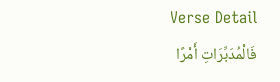Verse Detail
فَالْمُدَبِّرَاتِ أَمْرًا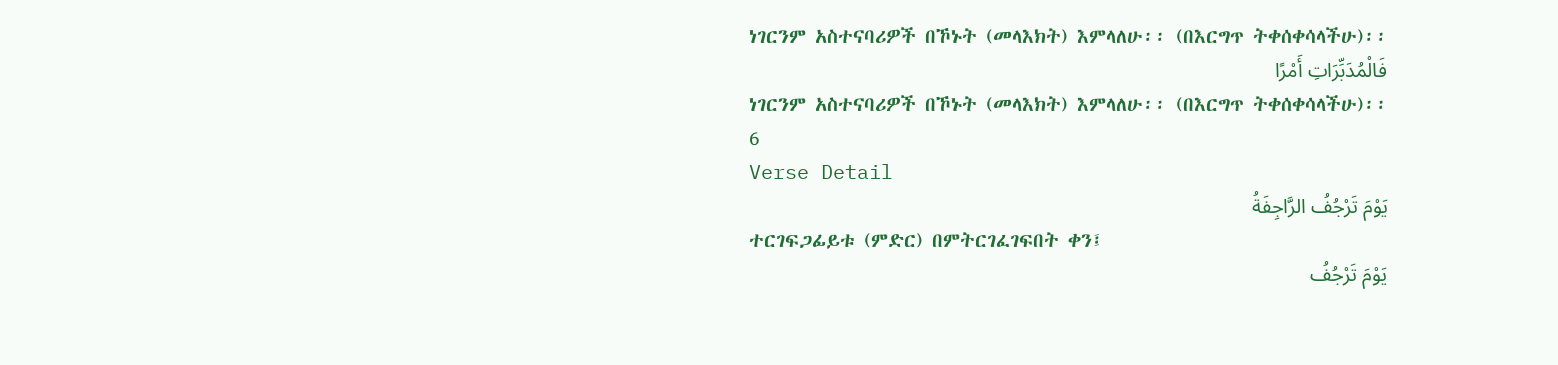ነገርንም አስተናባሪዎች በኾኑት (መላእክት) እምላለሁ፡፡ (በእርግጥ ትቀሰቀሳላችሁ)፡፡
فَالْمُدَبِّرَاتِ أَمْرًا
ነገርንም አስተናባሪዎች በኾኑት (መላእክት) እምላለሁ፡፡ (በእርግጥ ትቀሰቀሳላችሁ)፡፡
6
Verse Detail
يَوْمَ تَرْجُفُ الرَّاجِفَةُ
ተርገፍጋፊይቱ (ምድር) በምትርገፈገፍበት ቀን፤
يَوْمَ تَرْجُفُ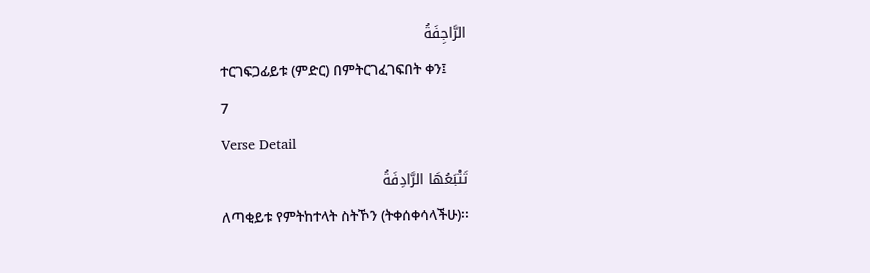الرَّاجِفَةُ
ተርገፍጋፊይቱ (ምድር) በምትርገፈገፍበት ቀን፤
7
Verse Detail
تَتْبَعُهَا الرَّادِفَةُ
ለጣቂይቱ የምትከተላት ስትኾን (ትቀሰቀሳላችሁ)፡፡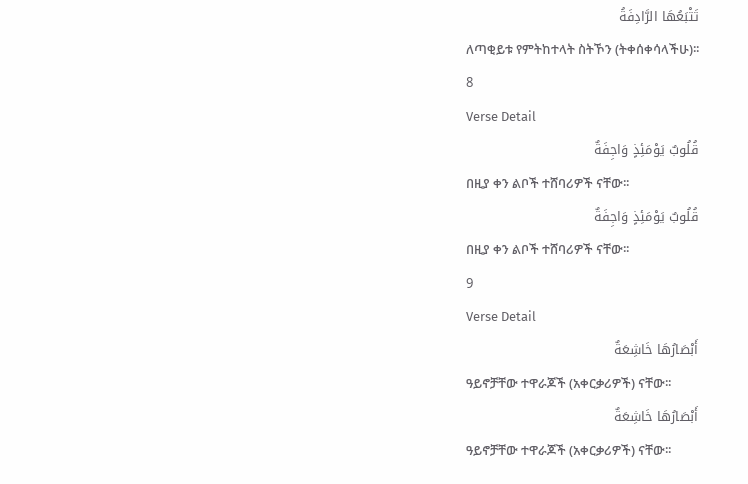تَتْبَعُهَا الرَّادِفَةُ
ለጣቂይቱ የምትከተላት ስትኾን (ትቀሰቀሳላችሁ)፡፡
8
Verse Detail
قُلُوبٌ يَوْمَئِذٍ وَاجِفَةٌ
በዚያ ቀን ልቦች ተሸባሪዎች ናቸው፡፡
قُلُوبٌ يَوْمَئِذٍ وَاجِفَةٌ
በዚያ ቀን ልቦች ተሸባሪዎች ናቸው፡፡
9
Verse Detail
أَبْصَارُهَا خَاشِعَةٌ
ዓይኖቻቸው ተዋራጆች (አቀርቃሪዎች) ናቸው፡፡
أَبْصَارُهَا خَاشِعَةٌ
ዓይኖቻቸው ተዋራጆች (አቀርቃሪዎች) ናቸው፡፡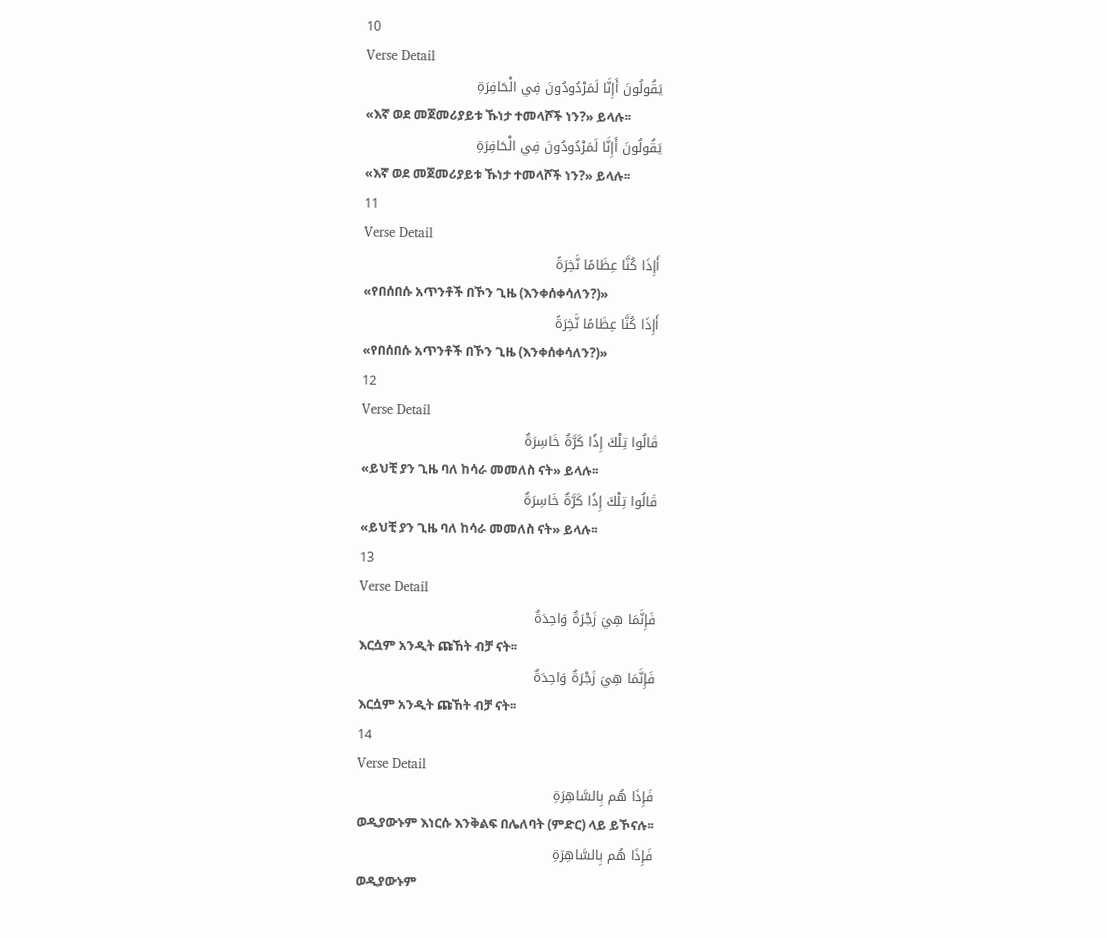10
Verse Detail
يَقُولُونَ أَإِنَّا لَمَرْدُودُونَ فِي الْحَافِرَةِ
«እኛ ወደ መጀመሪያይቱ ኹነታ ተመላሾች ነን?» ይላሉ፡፡
يَقُولُونَ أَإِنَّا لَمَرْدُودُونَ فِي الْحَافِرَةِ
«እኛ ወደ መጀመሪያይቱ ኹነታ ተመላሾች ነን?» ይላሉ፡፡
11
Verse Detail
أَإِذَا كُنَّا عِظَامًا نَّخِرَةً
«የበሰበሱ አጥንቶች በኾን ጊዜ (እንቀሰቀሳለን?)»
أَإِذَا كُنَّا عِظَامًا نَّخِرَةً
«የበሰበሱ አጥንቶች በኾን ጊዜ (እንቀሰቀሳለን?)»
12
Verse Detail
قَالُوا تِلْكَ إِذًا كَرَّةٌ خَاسِرَةٌ
«ይህቺ ያን ጊዜ ባለ ከሳራ መመለስ ናት» ይላሉ፡፡
قَالُوا تِلْكَ إِذًا كَرَّةٌ خَاسِرَةٌ
«ይህቺ ያን ጊዜ ባለ ከሳራ መመለስ ናት» ይላሉ፡፡
13
Verse Detail
فَإِنَّمَا هِيَ زَجْرَةٌ وَاحِدَةٌ
እርሷም አንዲት ጩኸት ብቻ ናት፡፡
فَإِنَّمَا هِيَ زَجْرَةٌ وَاحِدَةٌ
እርሷም አንዲት ጩኸት ብቻ ናት፡፡
14
Verse Detail
فَإِذَا هُم بِالسَّاهِرَةِ
ወዲያውኑም እነርሱ እንቅልፍ በሌለባት (ምድር) ላይ ይኾናሉ፡፡
فَإِذَا هُم بِالسَّاهِرَةِ
ወዲያውኑም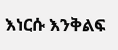እነርሱ እንቅልፍ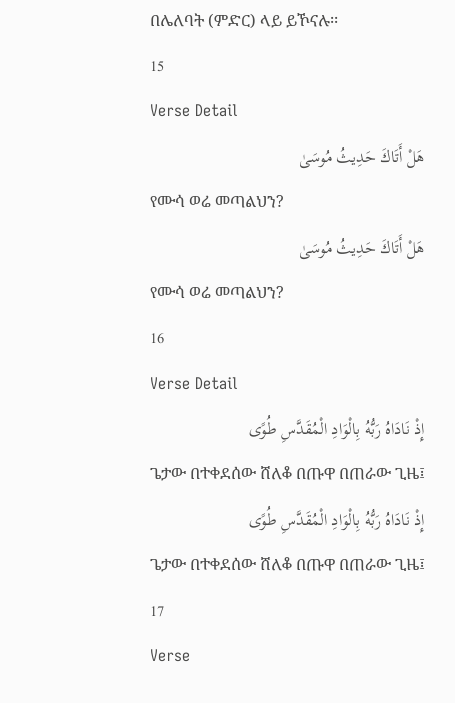በሌለባት (ምድር) ላይ ይኾናሉ፡፡
15
Verse Detail
هَلْ أَتَاكَ حَدِيثُ مُوسَىٰ
የሙሳ ወሬ መጣልህን?
هَلْ أَتَاكَ حَدِيثُ مُوسَىٰ
የሙሳ ወሬ መጣልህን?
16
Verse Detail
إِذْ نَادَاهُ رَبُّهُ بِالْوَادِ الْمُقَدَّسِ طُوًى
ጌታው በተቀደሰው ሸለቆ በጡዋ በጠራው ጊዜ፤
إِذْ نَادَاهُ رَبُّهُ بِالْوَادِ الْمُقَدَّسِ طُوًى
ጌታው በተቀደሰው ሸለቆ በጡዋ በጠራው ጊዜ፤
17
Verse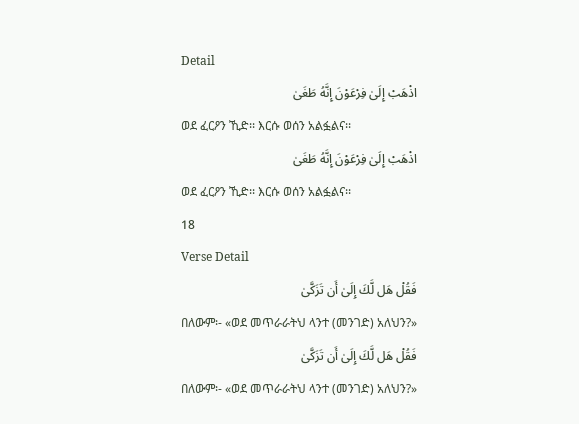Detail
اذْهَبْ إِلَىٰ فِرْعَوْنَ إِنَّهُ طَغَىٰ
ወደ ፈርዖን ኺድ፡፡ እርሱ ወሰን አልፏልና፡፡
اذْهَبْ إِلَىٰ فِرْعَوْنَ إِنَّهُ طَغَىٰ
ወደ ፈርዖን ኺድ፡፡ እርሱ ወሰን አልፏልና፡፡
18
Verse Detail
فَقُلْ هَل لَّكَ إِلَىٰ أَن تَزَكَّىٰ
በለውም፡- «ወደ መጥራራትህ ላንተ (መንገድ) አለህን?»
فَقُلْ هَل لَّكَ إِلَىٰ أَن تَزَكَّىٰ
በለውም፡- «ወደ መጥራራትህ ላንተ (መንገድ) አለህን?»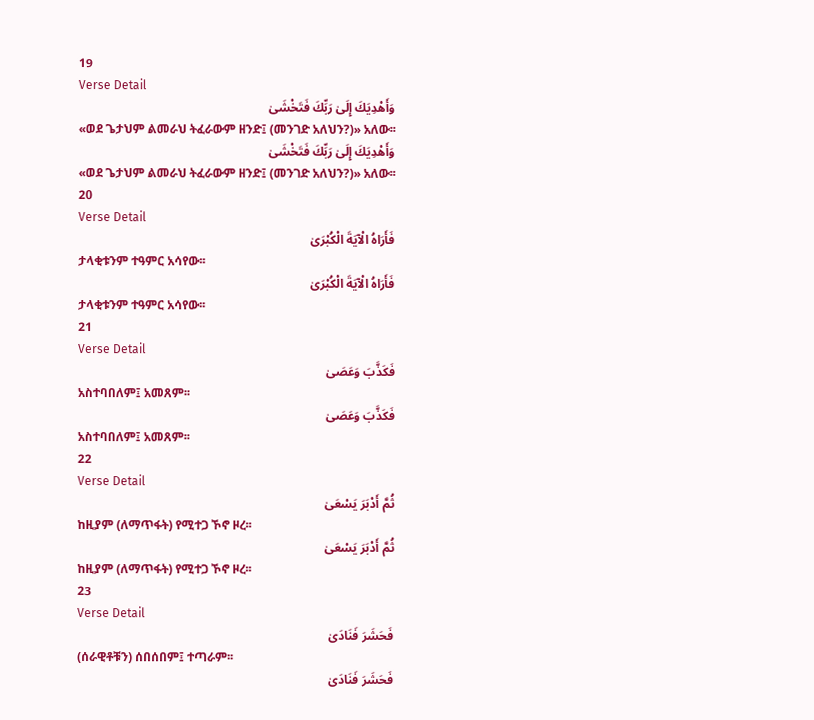19
Verse Detail
وَأَهْدِيَكَ إِلَىٰ رَبِّكَ فَتَخْشَىٰ
«ወደ ጌታህም ልመራህ ትፈራውም ዘንድ፤ (መንገድ አለህን?)» አለው፡፡
وَأَهْدِيَكَ إِلَىٰ رَبِّكَ فَتَخْشَىٰ
«ወደ ጌታህም ልመራህ ትፈራውም ዘንድ፤ (መንገድ አለህን?)» አለው፡፡
20
Verse Detail
فَأَرَاهُ الْآيَةَ الْكُبْرَىٰ
ታላቂቱንም ተዓምር አሳየው፡፡
فَأَرَاهُ الْآيَةَ الْكُبْرَىٰ
ታላቂቱንም ተዓምር አሳየው፡፡
21
Verse Detail
فَكَذَّبَ وَعَصَىٰ
አስተባበለም፤ አመጸም፡፡
فَكَذَّبَ وَعَصَىٰ
አስተባበለም፤ አመጸም፡፡
22
Verse Detail
ثُمَّ أَدْبَرَ يَسْعَىٰ
ከዚያም (ለማጥፋት) የሚተጋ ኾኖ ዞረ፡፡
ثُمَّ أَدْبَرَ يَسْعَىٰ
ከዚያም (ለማጥፋት) የሚተጋ ኾኖ ዞረ፡፡
23
Verse Detail
فَحَشَرَ فَنَادَىٰ
(ሰራዊቶቹን) ሰበሰበም፤ ተጣራም፡፡
فَحَشَرَ فَنَادَىٰ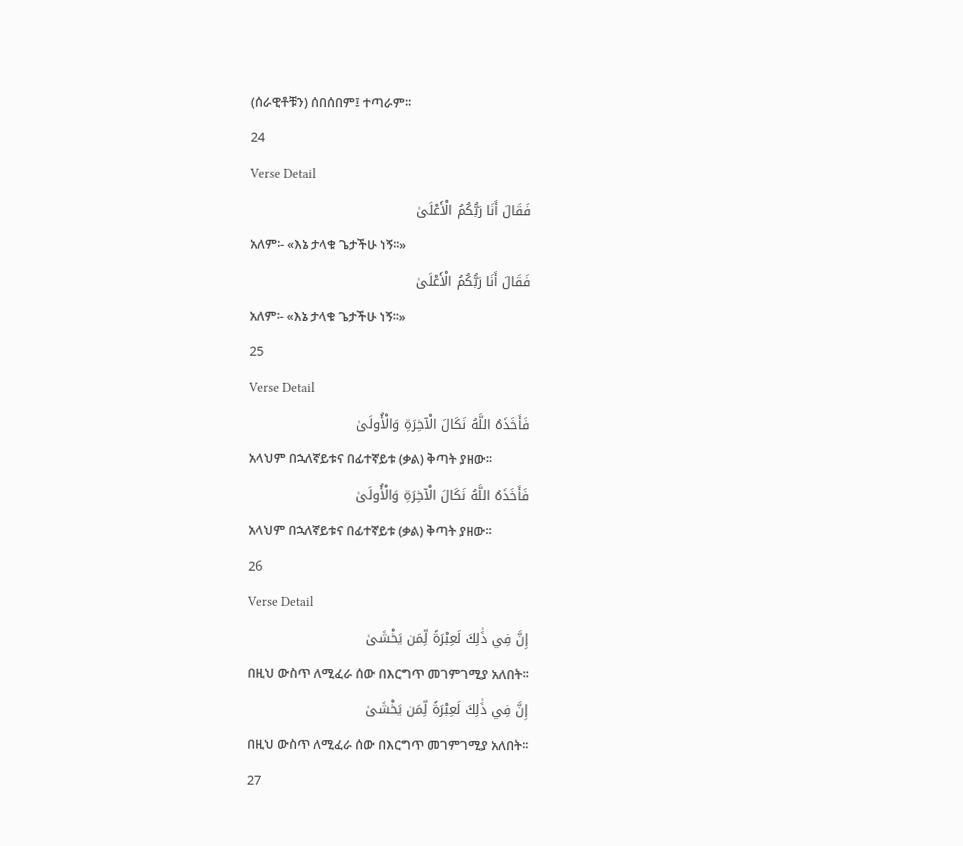(ሰራዊቶቹን) ሰበሰበም፤ ተጣራም፡፡
24
Verse Detail
فَقَالَ أَنَا رَبُّكُمُ الْأَعْلَىٰ
አለም፡- «እኔ ታላቁ ጌታችሁ ነኝ፡፡»
فَقَالَ أَنَا رَبُّكُمُ الْأَعْلَىٰ
አለም፡- «እኔ ታላቁ ጌታችሁ ነኝ፡፡»
25
Verse Detail
فَأَخَذَهُ اللَّهُ نَكَالَ الْآخِرَةِ وَالْأُولَىٰ
አላህም በኋለኛይቱና በፊተኛይቱ (ቃል) ቅጣት ያዘው፡፡
فَأَخَذَهُ اللَّهُ نَكَالَ الْآخِرَةِ وَالْأُولَىٰ
አላህም በኋለኛይቱና በፊተኛይቱ (ቃል) ቅጣት ያዘው፡፡
26
Verse Detail
إِنَّ فِي ذَٰلِكَ لَعِبْرَةً لِّمَن يَخْشَىٰ
በዚህ ውስጥ ለሚፈራ ሰው በእርግጥ መገምገሚያ አለበት፡፡
إِنَّ فِي ذَٰلِكَ لَعِبْرَةً لِّمَن يَخْشَىٰ
በዚህ ውስጥ ለሚፈራ ሰው በእርግጥ መገምገሚያ አለበት፡፡
27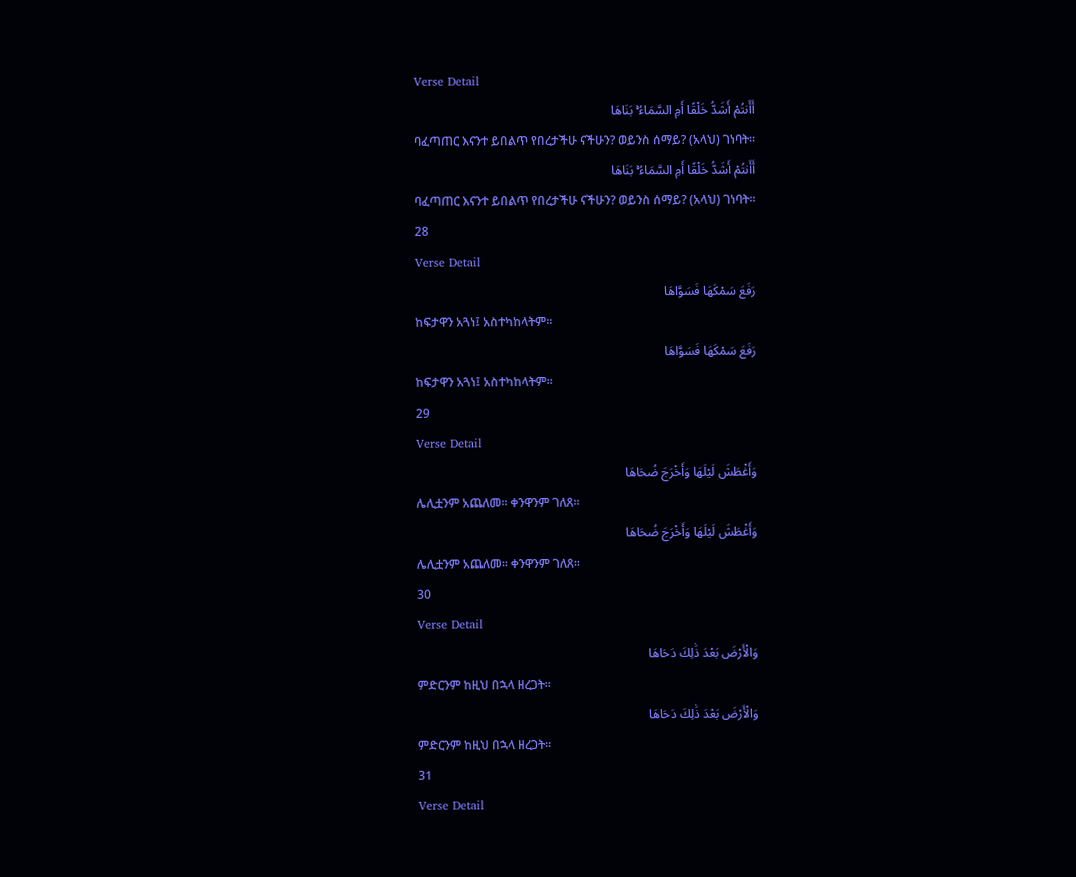Verse Detail
أَأَنتُمْ أَشَدُّ خَلْقًا أَمِ السَّمَاءُ ۚ بَنَاهَا
ባፈጣጠር እናንተ ይበልጥ የበረታችሁ ናችሁን? ወይንስ ሰማይ? (አላህ) ገነባት፡፡
أَأَنتُمْ أَشَدُّ خَلْقًا أَمِ السَّمَاءُ ۚ بَنَاهَا
ባፈጣጠር እናንተ ይበልጥ የበረታችሁ ናችሁን? ወይንስ ሰማይ? (አላህ) ገነባት፡፡
28
Verse Detail
رَفَعَ سَمْكَهَا فَسَوَّاهَا
ከፍታዋን አጓነ፤ አስተካከላትም፡፡
رَفَعَ سَمْكَهَا فَسَوَّاهَا
ከፍታዋን አጓነ፤ አስተካከላትም፡፡
29
Verse Detail
وَأَغْطَشَ لَيْلَهَا وَأَخْرَجَ ضُحَاهَا
ሌሊቷንም አጨለመ፡፡ ቀንዋንም ገለጸ፡፡
وَأَغْطَشَ لَيْلَهَا وَأَخْرَجَ ضُحَاهَا
ሌሊቷንም አጨለመ፡፡ ቀንዋንም ገለጸ፡፡
30
Verse Detail
وَالْأَرْضَ بَعْدَ ذَٰلِكَ دَحَاهَا
ምድርንም ከዚህ በኋላ ዘረጋት፡፡
وَالْأَرْضَ بَعْدَ ذَٰلِكَ دَحَاهَا
ምድርንም ከዚህ በኋላ ዘረጋት፡፡
31
Verse Detail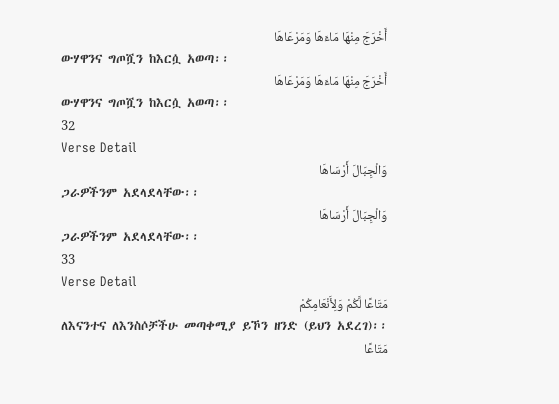أَخْرَجَ مِنْهَا مَاءَهَا وَمَرْعَاهَا
ውሃዋንና ግጦሿን ከእርሷ አወጣ፡፡
أَخْرَجَ مِنْهَا مَاءَهَا وَمَرْعَاهَا
ውሃዋንና ግጦሿን ከእርሷ አወጣ፡፡
32
Verse Detail
وَالْجِبَالَ أَرْسَاهَا
ጋራዎችንም አደላደላቸው፡፡
وَالْجِبَالَ أَرْسَاهَا
ጋራዎችንም አደላደላቸው፡፡
33
Verse Detail
مَتَاعًا لَّكُمْ وَلِأَنْعَامِكُمْ
ለእናንተና ለእንስሶቻችሁ መጣቀሚያ ይኾን ዘንድ (ይህን አደረገ)፡፡
مَتَاعًا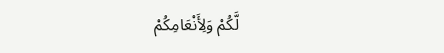لَّكُمْ وَلِأَنْعَامِكُمْ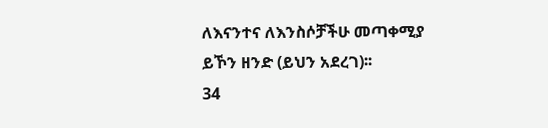ለእናንተና ለእንስሶቻችሁ መጣቀሚያ ይኾን ዘንድ (ይህን አደረገ)፡፡
34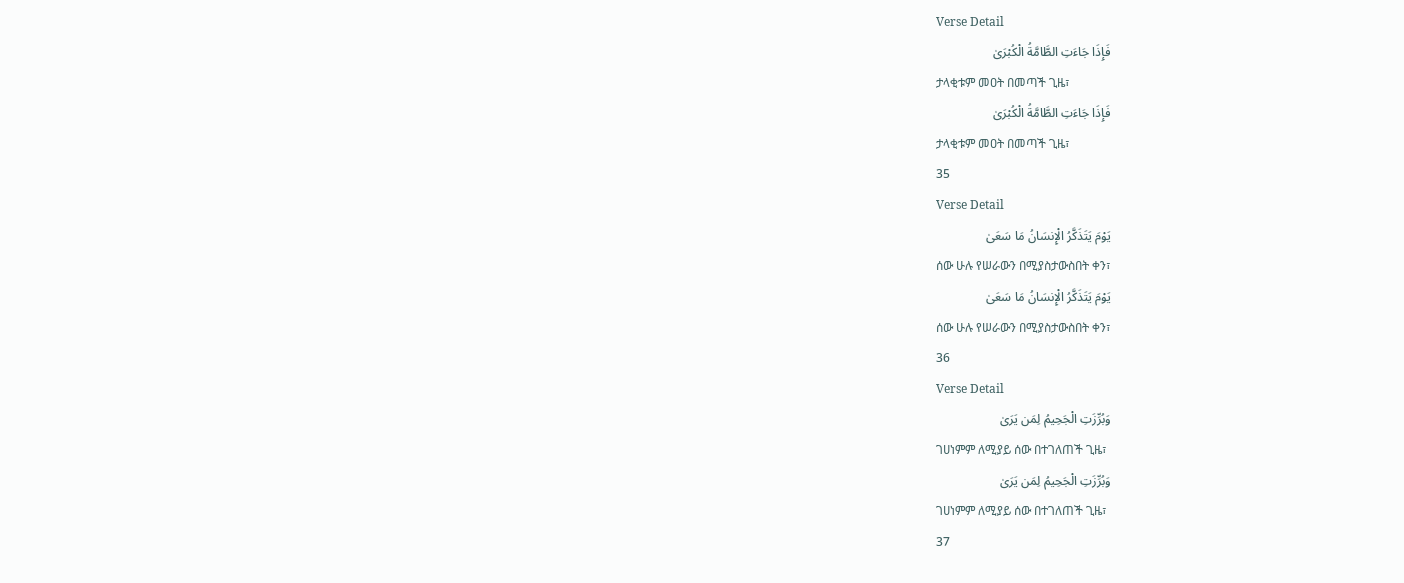Verse Detail
فَإِذَا جَاءَتِ الطَّامَّةُ الْكُبْرَىٰ
ታላቂቱም መዐት በመጣች ጊዜ፣
فَإِذَا جَاءَتِ الطَّامَّةُ الْكُبْرَىٰ
ታላቂቱም መዐት በመጣች ጊዜ፣
35
Verse Detail
يَوْمَ يَتَذَكَّرُ الْإِنسَانُ مَا سَعَىٰ
ሰው ሁሉ የሠራውን በሚያስታውስበት ቀን፣
يَوْمَ يَتَذَكَّرُ الْإِنسَانُ مَا سَعَىٰ
ሰው ሁሉ የሠራውን በሚያስታውስበት ቀን፣
36
Verse Detail
وَبُرِّزَتِ الْجَحِيمُ لِمَن يَرَىٰ
ገሀነምም ለሚያይ ሰው በተገለጠች ጊዜ፣
وَبُرِّزَتِ الْجَحِيمُ لِمَن يَرَىٰ
ገሀነምም ለሚያይ ሰው በተገለጠች ጊዜ፣
37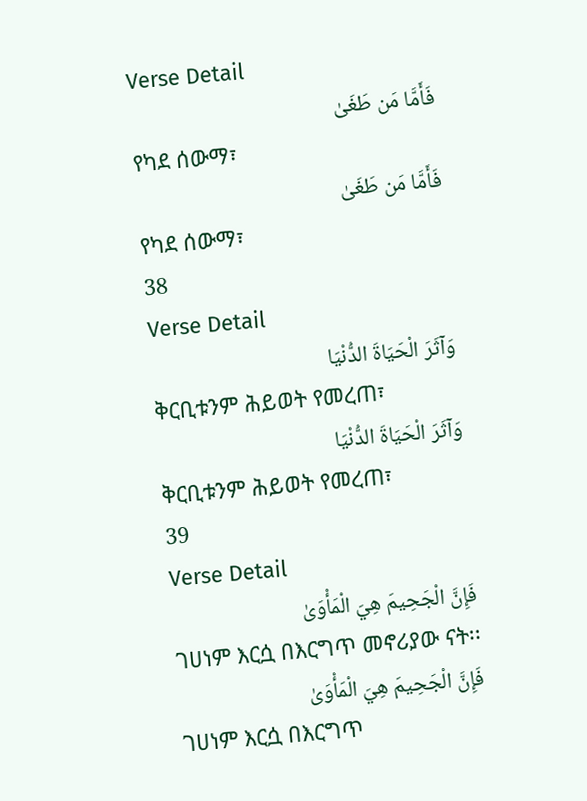Verse Detail
فَأَمَّا مَن طَغَىٰ
የካደ ሰውማ፣
فَأَمَّا مَن طَغَىٰ
የካደ ሰውማ፣
38
Verse Detail
وَآثَرَ الْحَيَاةَ الدُّنْيَا
ቅርቢቱንም ሕይወት የመረጠ፣
وَآثَرَ الْحَيَاةَ الدُّنْيَا
ቅርቢቱንም ሕይወት የመረጠ፣
39
Verse Detail
فَإِنَّ الْجَحِيمَ هِيَ الْمَأْوَىٰ
ገሀነም እርሷ በእርግጥ መኖሪያው ናት፡፡
فَإِنَّ الْجَحِيمَ هِيَ الْمَأْوَىٰ
ገሀነም እርሷ በእርግጥ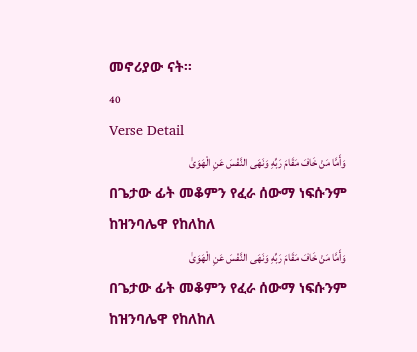መኖሪያው ናት፡፡
40
Verse Detail
وَأَمَّا مَنْ خَافَ مَقَامَ رَبِّهِ وَنَهَى النَّفْسَ عَنِ الْهَوَىٰ
በጌታው ፊት መቆምን የፈራ ሰውማ ነፍሱንም ከዝንባሌዋ የከለከለ
وَأَمَّا مَنْ خَافَ مَقَامَ رَبِّهِ وَنَهَى النَّفْسَ عَنِ الْهَوَىٰ
በጌታው ፊት መቆምን የፈራ ሰውማ ነፍሱንም ከዝንባሌዋ የከለከለ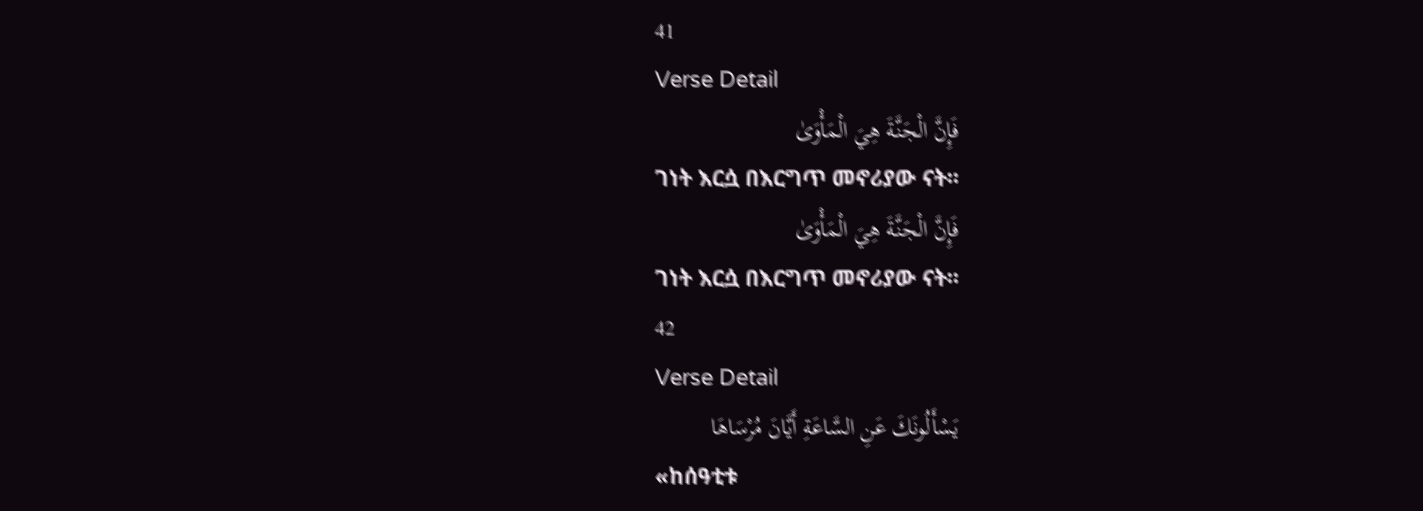41
Verse Detail
فَإِنَّ الْجَنَّةَ هِيَ الْمَأْوَىٰ
ገነት እርሷ በእርግጥ መኖሪያው ናት፡፡
فَإِنَّ الْجَنَّةَ هِيَ الْمَأْوَىٰ
ገነት እርሷ በእርግጥ መኖሪያው ናት፡፡
42
Verse Detail
يَسْأَلُونَكَ عَنِ السَّاعَةِ أَيَّانَ مُرْسَاهَا
«ከሰዓቲቱ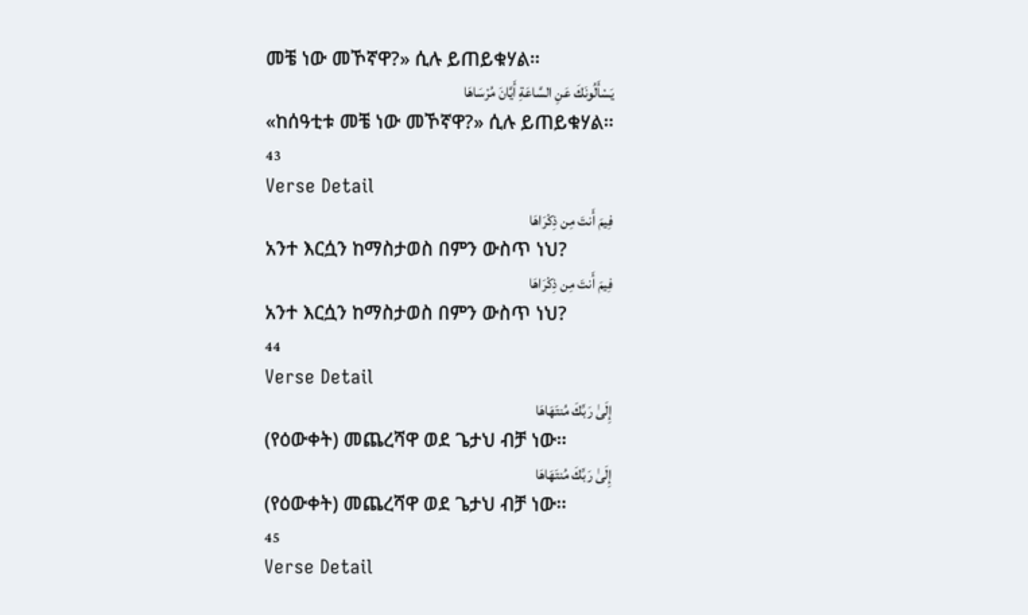መቼ ነው መኾኛዋ?» ሲሉ ይጠይቁሃል፡፡
يَسْأَلُونَكَ عَنِ السَّاعَةِ أَيَّانَ مُرْسَاهَا
«ከሰዓቲቱ መቼ ነው መኾኛዋ?» ሲሉ ይጠይቁሃል፡፡
43
Verse Detail
فِيمَ أَنتَ مِن ذِكْرَاهَا
አንተ እርሷን ከማስታወስ በምን ውስጥ ነህ?
فِيمَ أَنتَ مِن ذِكْرَاهَا
አንተ እርሷን ከማስታወስ በምን ውስጥ ነህ?
44
Verse Detail
إِلَىٰ رَبِّكَ مُنتَهَاهَا
(የዕውቀት) መጨረሻዋ ወደ ጌታህ ብቻ ነው፡፡
إِلَىٰ رَبِّكَ مُنتَهَاهَا
(የዕውቀት) መጨረሻዋ ወደ ጌታህ ብቻ ነው፡፡
45
Verse Detail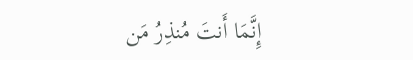إِنَّمَا أَنتَ مُنذِرُ مَن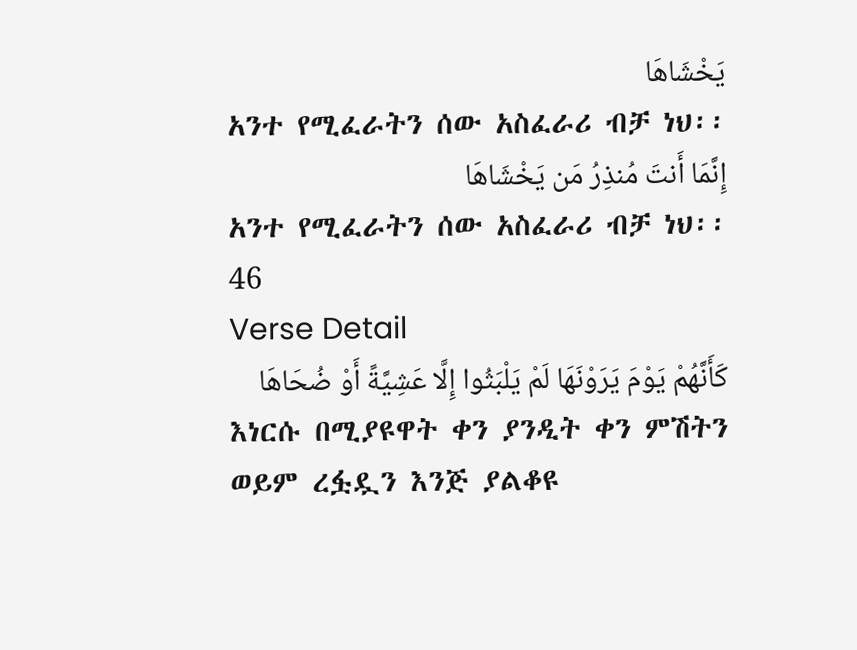يَخْشَاهَا
አንተ የሚፈራትን ሰው አስፈራሪ ብቻ ነህ፡፡
إِنَّمَا أَنتَ مُنذِرُ مَن يَخْشَاهَا
አንተ የሚፈራትን ሰው አስፈራሪ ብቻ ነህ፡፡
46
Verse Detail
كَأَنَّهُمْ يَوْمَ يَرَوْنَهَا لَمْ يَلْبَثُوا إِلَّا عَشِيَّةً أَوْ ضُحَاهَا
እነርሱ በሚያዩዋት ቀን ያንዲት ቀን ምሽትን ወይም ረፏዷን እንጅ ያልቆዩ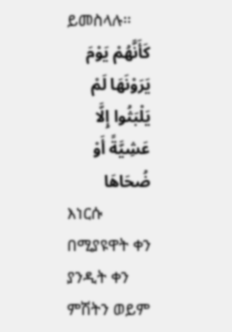ይመስላሉ፡፡
كَأَنَّهُمْ يَوْمَ يَرَوْنَهَا لَمْ يَلْبَثُوا إِلَّا عَشِيَّةً أَوْ ضُحَاهَا
እነርሱ በሚያዩዋት ቀን ያንዲት ቀን ምሽትን ወይም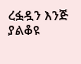ረፏዷን እንጅ ያልቆዩ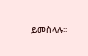ይመስላሉ፡፡